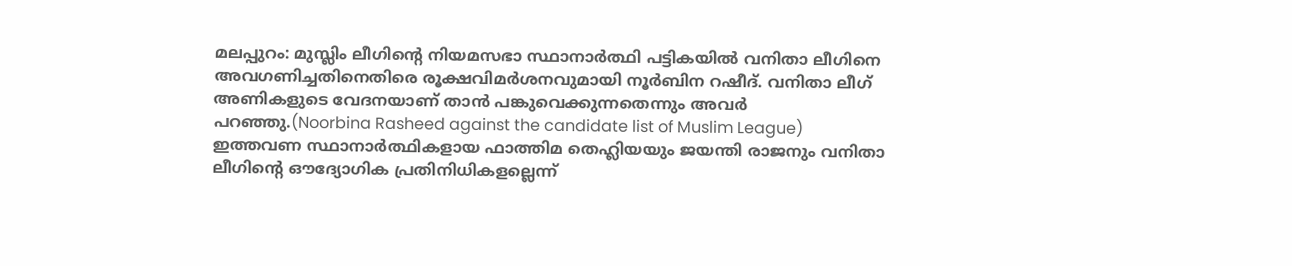മലപ്പുറം: മുസ്ലിം ലീഗിന്റെ നിയമസഭാ സ്ഥാനാർത്ഥി പട്ടികയിൽ വനിതാ ലീഗിനെ അവഗണിച്ചതിനെതിരെ രൂക്ഷവിമർശനവുമായി നൂർബിന റഷീദ്. വനിതാ ലീഗ് അണികളുടെ വേദനയാണ് താൻ പങ്കുവെക്കുന്നതെന്നും അവർ പറഞ്ഞു.(Noorbina Rasheed against the candidate list of Muslim League)
ഇത്തവണ സ്ഥാനാർത്ഥികളായ ഫാത്തിമ തെഹ്ലിയയും ജയന്തി രാജനും വനിതാ ലീഗിന്റെ ഔദ്യോഗിക പ്രതിനിധികളല്ലെന്ന്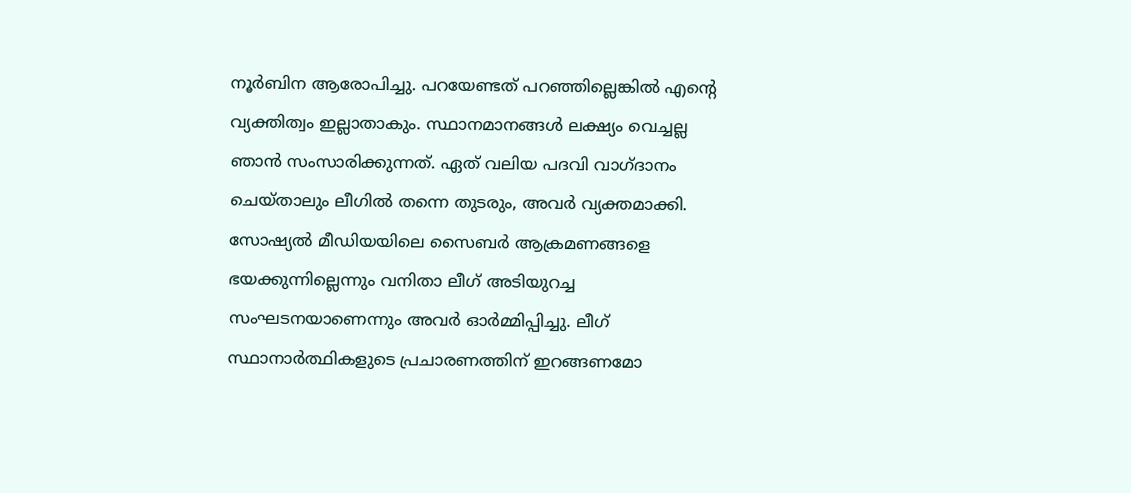നൂർബിന ആരോപിച്ചു. പറയേണ്ടത് പറഞ്ഞില്ലെങ്കിൽ എന്റെ വ്യക്തിത്വം ഇല്ലാതാകും. സ്ഥാനമാനങ്ങൾ ലക്ഷ്യം വെച്ചല്ല ഞാൻ സംസാരിക്കുന്നത്. ഏത് വലിയ പദവി വാഗ്ദാനം ചെയ്താലും ലീഗിൽ തന്നെ തുടരും, അവർ വ്യക്തമാക്കി.
സോഷ്യൽ മീഡിയയിലെ സൈബർ ആക്രമണങ്ങളെ ഭയക്കുന്നില്ലെന്നും വനിതാ ലീഗ് അടിയുറച്ച സംഘടനയാണെന്നും അവർ ഓർമ്മിപ്പിച്ചു. ലീഗ് സ്ഥാനാർത്ഥികളുടെ പ്രചാരണത്തിന് ഇറങ്ങണമോ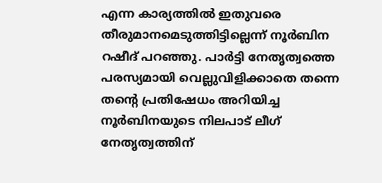എന്ന കാര്യത്തിൽ ഇതുവരെ തീരുമാനമെടുത്തിട്ടില്ലെന്ന് നൂർബിന റഷീദ് പറഞ്ഞു. പാർട്ടി നേതൃത്വത്തെ പരസ്യമായി വെല്ലുവിളിക്കാതെ തന്നെ തന്റെ പ്രതിഷേധം അറിയിച്ച നൂർബിനയുടെ നിലപാട് ലീഗ് നേതൃത്വത്തിന്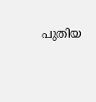പുതിയ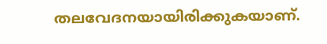തലവേദനയായിരിക്കുകയാണ്.